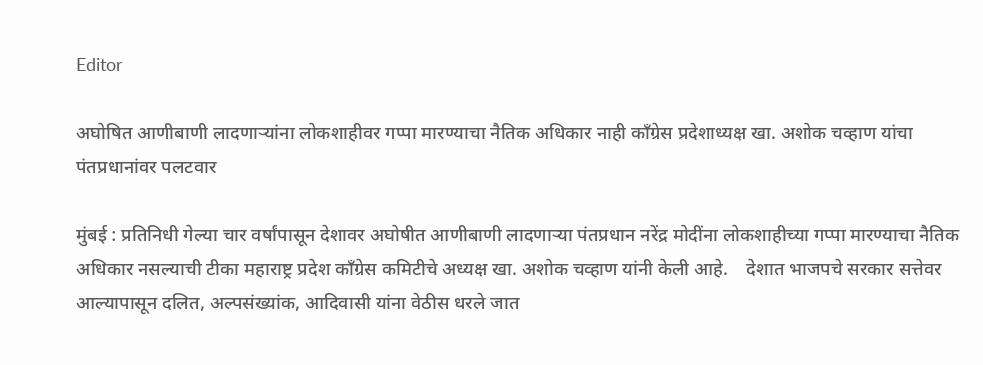Editor

अघोषित आणीबाणी लादणाऱ्यांना लोकशाहीवर गप्पा मारण्याचा नैतिक अधिकार नाही काँग्रेस प्रदेशाध्यक्ष खा. अशोक चव्हाण यांचा पंतप्रधानांवर पलटवार

मुंबई : प्रतिनिधी गेल्या चार वर्षांपासून देशावर अघोषीत आणीबाणी लादणाऱ्या पंतप्रधान नरेंद्र मोदींना लोकशाहीच्या गप्पा मारण्याचा नैतिक अधिकार नसल्याची टीका महाराष्ट्र प्रदेश काँग्रेस कमिटीचे अध्यक्ष खा. अशोक चव्हाण यांनी केली आहे.    देशात भाजपचे सरकार सत्तेवर आल्यापासून दलित, अल्पसंख्यांक, आदिवासी यांना वेठीस धरले जात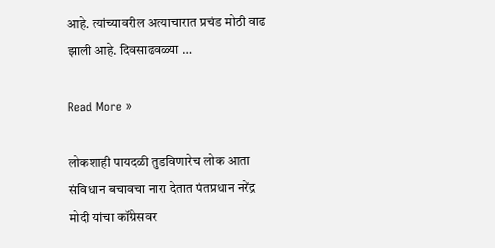आहे. त्यांच्यावरील अत्याचारात प्रचंड मोठी वाढ झाली आहे. दिवसाढवळ्या …

Read More »

लोकशाही पायदळी तुडविणारेच लोक आता संविधान बचावचा नारा देतात पंतप्रधान नरेंद्र मोदी यांचा कॉंग्रेसवर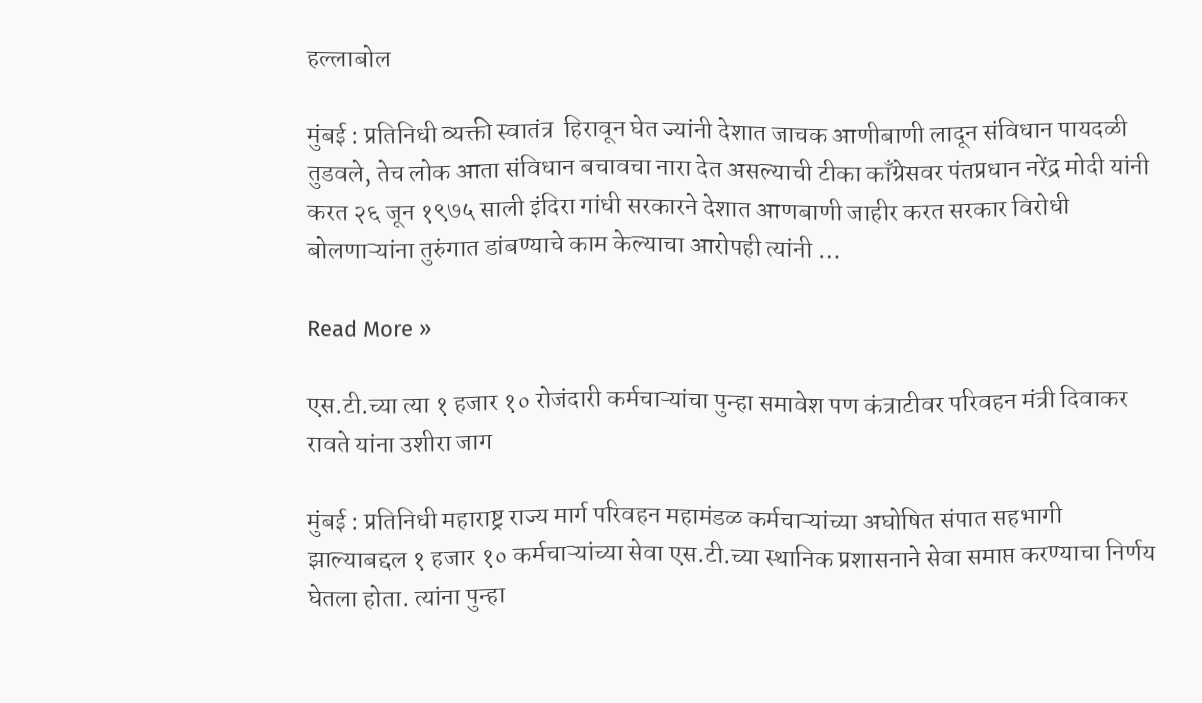हल्लाबोल

मुंबई : प्रतिनिधी व्यक्ती स्वातंत्र  हिरावून घेत ज्यांनी देशात जाचक आणीबाणी लादून संविधान पायदळी तुडवले, तेच लोक आता संविधान बचावचा नारा देत असल्याची टीका काँग्रेसवर पंतप्रधान नरेंद्र मोदी यांनी करत २६ जून १९७५ साली इंदिरा गांधी सरकारने देशात आणबाणी जाहीर करत सरकार विरोधी बोलणाऱ्यांना तुरुंगात डांबण्याचे काम केल्याचा आरोपही त्यांनी …

Read More »

एस.टी.च्या त्या १ हजार १० रोजंदारी कर्मचाऱ्यांचा पुन्हा समावेश पण कंत्राटीवर परिवहन मंत्री दिवाकर रावते यांना उशीरा जाग

मुंबई : प्रतिनिधी महाराष्ट्र राज्य मार्ग परिवहन महामंडळ कर्मचाऱ्यांच्या अघोषित संपात सहभागी झाल्याबद्दल १ हजार १० कर्मचाऱ्यांच्या सेवा एस.टी.च्या स्थानिक प्रशासनाने सेवा समाप्त करण्याचा निर्णय घेतला होता. त्यांना पुन्हा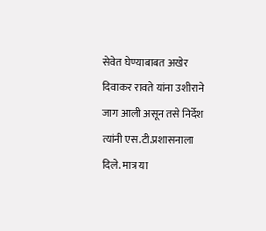सेवेत घेण्याबाबत अखेर दिवाकर रावते यांना उशीराने जाग आली असून तसे निर्देश त्यांनी एस.टी.प्रशासनाला दिले. मात्र या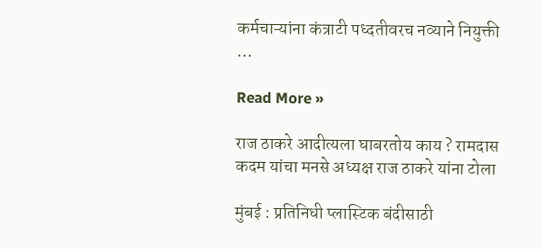कर्मचाऱ्यांना कंत्राटी पध्दतीवरच नव्याने नियुक्ती …

Read More »

राज ठाकरे आदीत्यला घाबरतोय काय ? रामदास कदम यांचा मनसे अध्यक्ष राज ठाकरे यांना टोला

मुंबई : प्रतिनिधी प्लास्टिक बंदीसाठी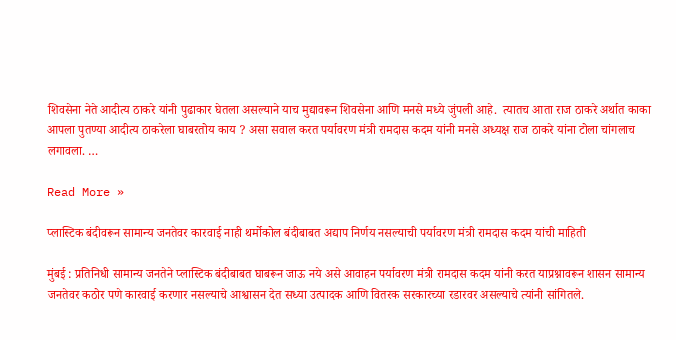शिवसेना नेते आदीत्य ठाकरे यांनी पुढाकार घेतला असल्याने याच मुद्यावरून शिवसेना आणि मनसे मध्ये जुंपली आहे.  त्यातच आता राज ठाकरे अर्थात काका आपला पुतण्या आदीत्य ठाकरेला घाबरतोय काय ? असा सवाल करत पर्यावरण मंत्री रामदास कदम यांनी मनसे अध्यक्ष राज ठाकरे यांना टोला चांगलाच लगावला. …

Read More »

प्लास्टिक बंदीवरून सामान्य जनतेवर कारवाई नाही थर्मोकोल बंदीबाबत अद्याप निर्णय नसल्याची पर्यावरण मंत्री रामदास कदम यांची माहिती

मुंबई : प्रतिनिधी सामान्य जनतेने प्लास्टिक बंदीबाबत घाबरून जाऊ नये असे आवाहन पर्यावरण मंत्री रामदास कदम यांनी करत याप्रश्नावरून शासन सामान्य जनतेवर कठोर पणे कारवाई करणार नसल्याचे आश्वासन देत सध्या उत्पादक आणि वितरक सरकारच्या रडारवर असल्याचे त्यांनी सांगितले.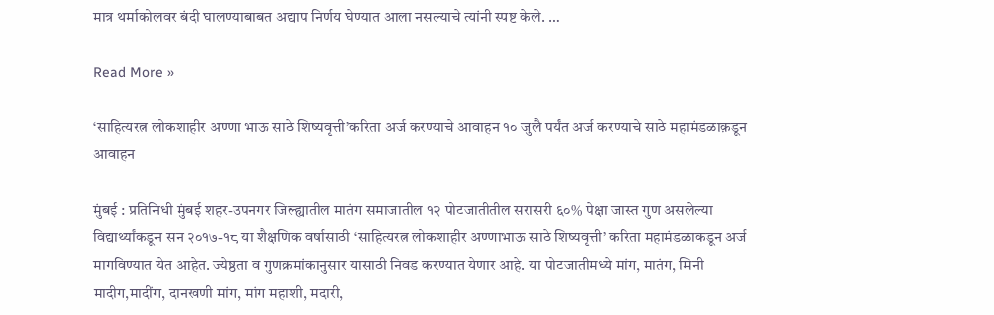मात्र थर्माकोलवर बंदी घालण्याबाबत अद्याप निर्णय घेण्यात आला नसल्याचे त्यांनी स्पष्ट केले. …

Read More »

‘साहित्यरत्न लोकशाहीर अण्णा भाऊ साठे शिष्यवृत्ती’करिता अर्ज करण्याचे आवाहन १० जुलै पर्यंत अर्ज करण्याचे साठे महामंडळाक़डून आवाहन

मुंबई : प्रतिनिधी मुंबई शहर-उपनगर जिल्ह्यातील मातंग समाजातील १२ पोटजातीतील सरासरी ६०% पेक्षा जास्त गुण असलेल्या विद्यार्थ्यांकडून सन २०१७-१८ या शैक्षणिक वर्षासाठी ‘साहित्यरत्न लोकशाहीर अण्णाभाऊ साठे शिष्यवृत्ती’ करिता महामंडळाकडून अर्ज मागविण्यात येत आहेत. ज्येष्ठता व गुणक्रमांकानुसार यासाठी निवड करण्यात येणार आहे. या पोटजातीमध्ये मांग, मातंग, मिनी मादीग,मादींग, दानखणी मांग, मांग महाशी, मदारी,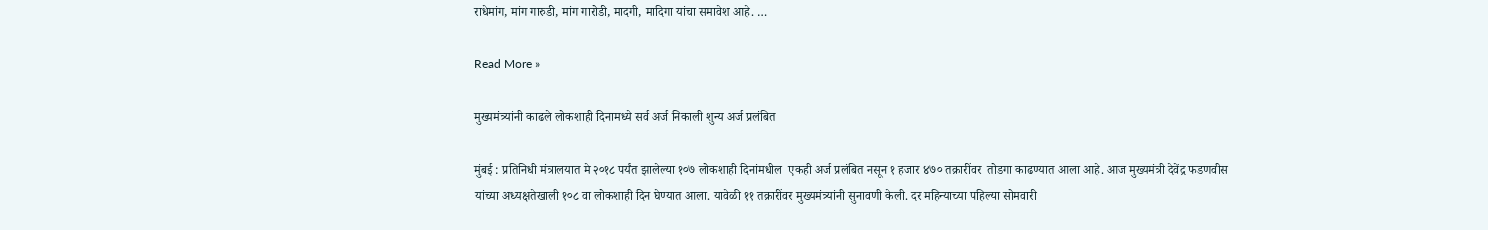राधेमांग, मांग गारुडी, मांग गारोडी, मादगी, मादिगा यांचा समावेश आहे. …

Read More »

मुख्यमंत्र्यांनी काढले लोकशाही दिनामध्ये सर्व अर्ज निकाली शुन्य अर्ज प्रलंबित

मुंबई : प्रतिनिधी मंत्रालयात मे २०१८ पर्यंत झालेल्या १०७ लोकशाही दिनांमधील  एकही अर्ज प्रलंबित नसून १ हजार ४७० तक्रारींवर  तोडगा काढण्यात आला आहे. आज मुख्यमंत्री देवेंद्र फडणवीस यांच्या अध्यक्षतेखाली १०८ वा लोकशाही दिन घेण्यात आला. यावेळी ११ तक्रारींवर मुख्यमंत्र्यांनी सुनावणी केली. दर महिन्याच्या पहिल्या सोमवारी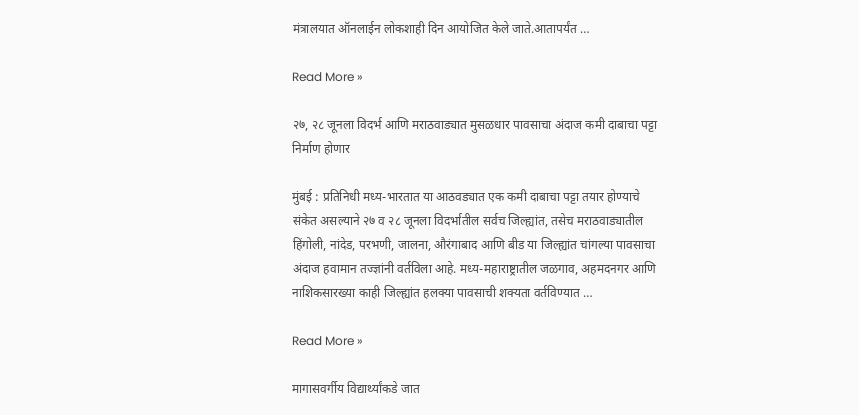मंत्रालयात ऑनलाईन लोकशाही दिन आयोजित केले जाते.आतापर्यंत …

Read More »

२७, २८ जूनला विदर्भ आणि मराठवाड्यात मुसळधार पावसाचा अंदाज कमी दाबाचा पट्टा निर्माण होणार

मुंबई : प्रतिनिधी मध्य-भारतात या आठवड्यात एक कमी दाबाचा पट्टा तयार होण्याचे संकेत असल्याने २७ व २८ जूनला विदर्भातील सर्वच जिल्ह्यांत, तसेच मराठवाड्यातील हिंगोली, नांदेड, परभणी, जालना, औरंगाबाद आणि बीड या जिल्ह्यांत चांगल्या पावसाचा अंदाज हवामान तज्ज्ञांनी वर्तविला आहे. मध्य-महाराष्ट्रातील जळगाव, अहमदनगर आणि नाशिकसारख्या काही जिल्ह्यांत हलक्या पावसाची शक्यता वर्तविण्यात …

Read More »

मागासवर्गीय विद्यार्थ्यांकडे जात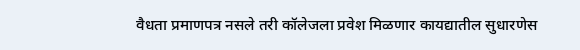वैधता प्रमाणपत्र नसले तरी कॉलेजला प्रवेश मिळणार कायद्यातील सुधारणेस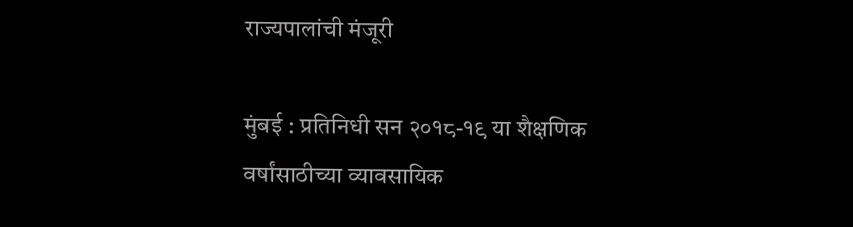राज्यपालांची मंजूरी

मुंबई : प्रतिनिधी सन २०१८-१९ या शैक्षणिक वर्षांसाठीच्या व्यावसायिक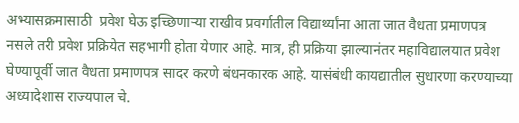अभ्यासक्रमासाठी  प्रवेश घेऊ इच्छिणाऱ्या राखीव प्रवर्गातील विद्यार्थ्यांना आता जात वैधता प्रमाणपत्र नसले तरी प्रवेश प्रक्रियेत सहभागी होता येणार आहे. मात्र, ही प्रक्रिया झाल्यानंतर महाविद्यालयात प्रवेश घेण्यापूर्वी जात वैधता प्रमाणपत्र सादर करणे बंधनकारक आहे. यासंबंधी कायद्यातील सुधारणा करण्याच्या अध्यादेशास राज्यपाल चे.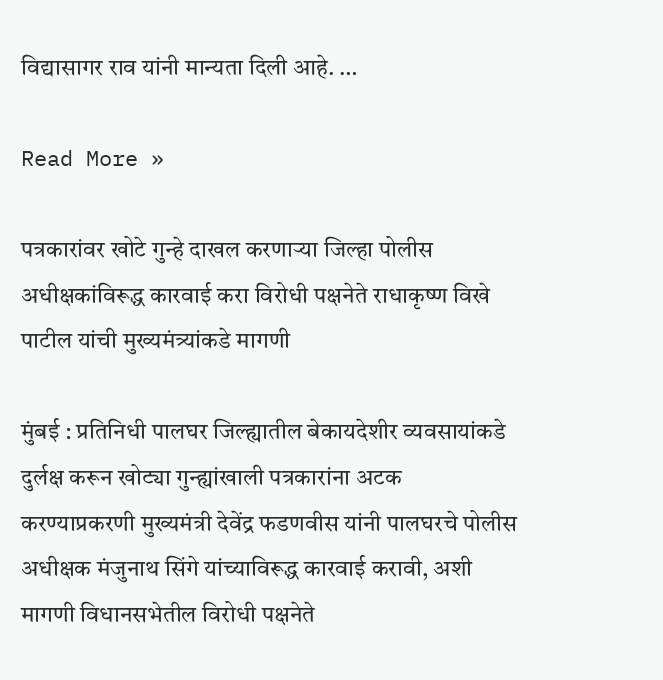विद्यासागर राव यांनी मान्यता दिली आहे. …

Read More »

पत्रकारांवर खोटे गुन्हे दाखल करणाऱ्या जिल्हा पोलीस अधीक्षकांविरूद्ध कारवाई करा विरोधी पक्षनेते राधाकृष्ण विखे पाटील यांची मुख्यमंत्र्यांकडे मागणी

मुंबई : प्रतिनिधी पालघर जिल्ह्यातील बेकायदेशीर व्यवसायांकडे दुर्लक्ष करून खोट्या गुन्ह्यांखाली पत्रकारांना अटक करण्याप्रकरणी मुख्यमंत्री देवेंद्र फडणवीस यांनी पालघरचे पोलीस अधीक्षक मंजुनाथ सिंगे यांच्याविरूद्ध कारवाई करावी, अशी मागणी विधानसभेतील विरोधी पक्षनेते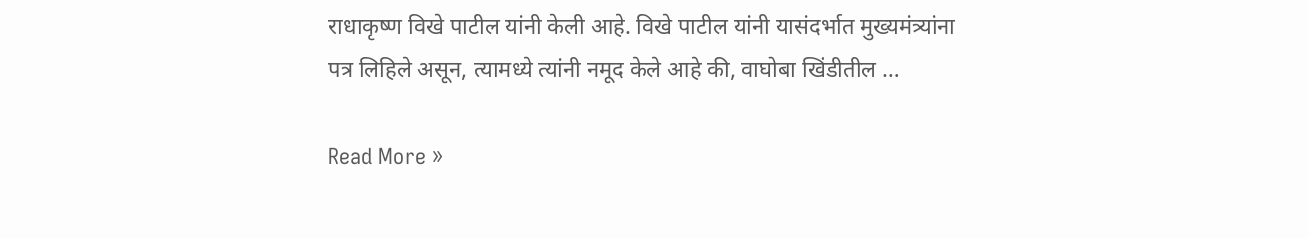राधाकृष्ण विखे पाटील यांनी केली आहे. विखे पाटील यांनी यासंदर्भात मुख्यमंत्र्यांना पत्र लिहिले असून, त्यामध्ये त्यांनी नमूद केले आहे की, वाघोबा खिंडीतील …

Read More »